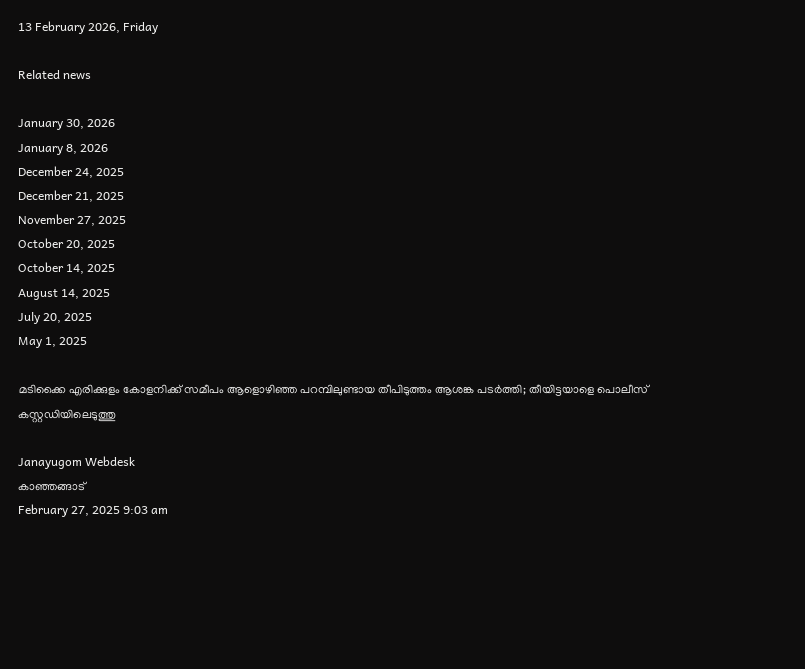13 February 2026, Friday

Related news

January 30, 2026
January 8, 2026
December 24, 2025
December 21, 2025
November 27, 2025
October 20, 2025
October 14, 2025
August 14, 2025
July 20, 2025
May 1, 2025

മടിക്കൈ എരിക്കുളം കോളനിക്ക് സമീപം ആളൊഴിഞ്ഞ പറമ്പിലുണ്ടായ തീപിടുത്തം ആശങ്ക പടർത്തി; തീയിട്ടയാളെ പൊലീസ് കസ്റ്റഡിയിലെടുത്തു

Janayugom Webdesk
കാഞ്ഞങ്ങാട്
February 27, 2025 9:03 am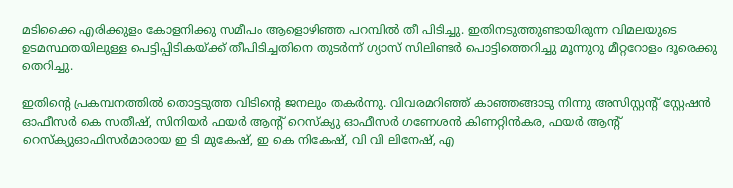മടിക്കൈ എരിക്കുളം കോളനിക്കു സമീപം ആളൊഴിഞ്ഞ പറമ്പിൽ തീ പിടിച്ചു. ഇതിനടുത്തുണ്ടായിരുന്ന വിമലയുടെ ഉടമസ്ഥതയിലുള്ള പെട്ടിപ്പിടികയ്ക്ക് തീപിടിച്ചതിനെ തുടർന്ന് ഗ്യാസ് സിലിണ്ടർ പൊട്ടിത്തെറിച്ചു മൂന്നുറു മീറ്ററോളം ദൂരെക്കു തെറിച്ചു.

ഇതിന്റെ പ്രകമ്പനത്തിൽ തൊട്ടടുത്ത വിടിന്റെ ജനലും തകർന്നു. വിവരമറിഞ്ഞ് കാഞ്ഞങ്ങാടു നിന്നു അസിസ്റ്റന്റ് സ്റ്റേഷൻ ഓഫീസർ കെ സതീഷ്, സിനിയർ ഫയർ ആന്റ് റെസ്ക്യു ഓഫീസർ ഗണേശൻ കിണറ്റിൻകര, ഫയർ ആന്റ് റെസ്ക്യുഓഫിസർമാരായ ഇ ടി മുകേഷ്, ഇ കെ നികേഷ്, വി വി ലിനേഷ്, എ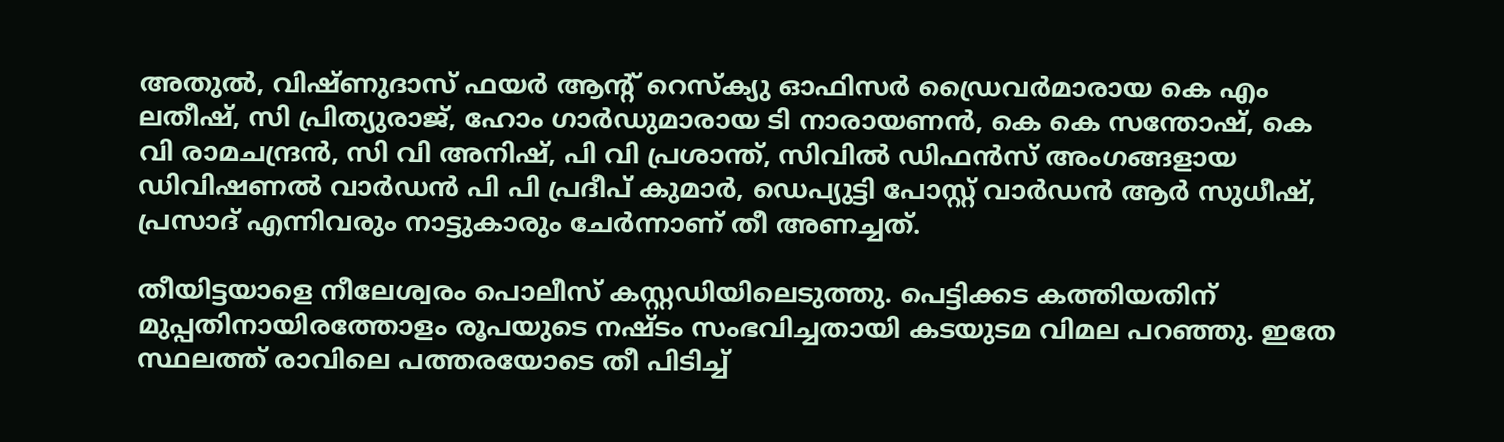അതുൽ, വിഷ്ണുദാസ് ഫയർ ആന്റ് റെസ്ക്യു ഓഫിസർ ഡ്രൈവർമാരായ കെ എം ലതീഷ്, സി പ്രിത്യുരാജ്, ഹോം ഗാർഡുമാരായ ടി നാരായണൻ, കെ കെ സന്തോഷ്, കെ വി രാമചന്ദ്രൻ, സി വി അനിഷ്, പി വി പ്രശാന്ത്, സിവിൽ ഡിഫൻസ് അംഗങ്ങളായ ഡിവിഷണൽ വാർഡൻ പി പി പ്രദീപ് കുമാർ, ഡെപ്യുട്ടി പോസ്റ്റ് വാർഡൻ ആർ സുധീഷ്, പ്രസാദ് എന്നിവരും നാട്ടുകാരും ചേർന്നാണ് തീ അണച്ചത്.

തീയിട്ടയാളെ നീലേശ്വരം പൊലീസ് കസ്റ്റഡിയിലെടുത്തു. പെട്ടിക്കട കത്തിയതിന് മുപ്പതിനായിരത്തോളം രൂപയുടെ നഷ്ടം സംഭവിച്ചതായി കടയുടമ വിമല പറഞ്ഞു. ഇതേ സ്ഥലത്ത് രാവിലെ പത്തരയോടെ തീ പിടിച്ച്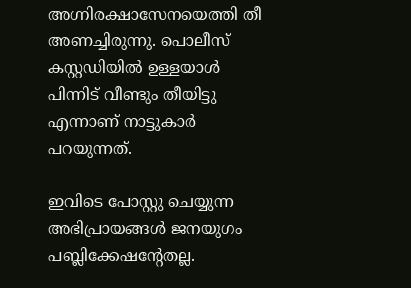അഗ്നിരക്ഷാസേനയെത്തി തീ അണച്ചിരുന്നു. പൊലീസ് കസ്റ്റഡിയിൽ ഉള്ളയാൾ പിന്നിട് വീണ്ടും തീയിട്ടു എന്നാണ് നാട്ടുകാർ പറയുന്നത്.

ഇവിടെ പോസ്റ്റു ചെയ്യുന്ന അഭിപ്രായങ്ങള്‍ ജനയുഗം പബ്ലിക്കേഷന്റേതല്ല.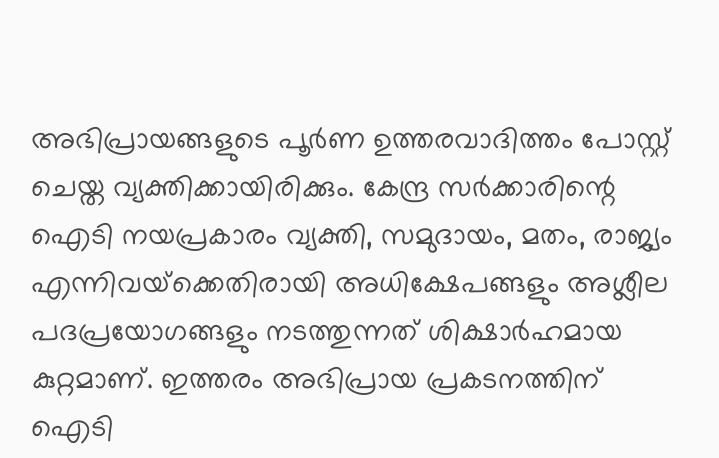അഭിപ്രായങ്ങളുടെ പൂര്‍ണ ഉത്തരവാദിത്തം പോസ്റ്റ് ചെയ്ത വ്യക്തിക്കായിരിക്കും. കേന്ദ്ര സര്‍ക്കാരിന്റെ ഐടി നയപ്രകാരം വ്യക്തി, സമുദായം, മതം, രാജ്യം എന്നിവയ്‌ക്കെതിരായി അധിക്ഷേപങ്ങളും അശ്ലീല പദപ്രയോഗങ്ങളും നടത്തുന്നത് ശിക്ഷാര്‍ഹമായ കുറ്റമാണ്. ഇത്തരം അഭിപ്രായ പ്രകടനത്തിന് ഐടി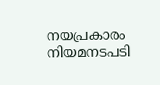നയപ്രകാരം നിയമനടപടി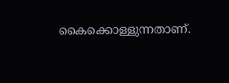കൈക്കൊള്ളുന്നതാണ്.